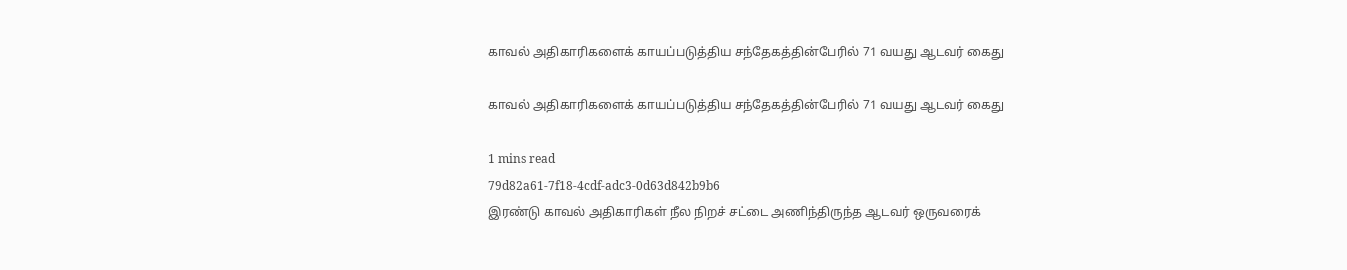காவல் அதிகாரிகளைக் காயப்படுத்திய சந்தேகத்தின்பேரில் 71 வயது ஆடவர் கைது

காவல் அதிகாரிகளைக் காயப்படுத்திய சந்தேகத்தின்பேரில் 71 வயது ஆடவர் கைது

1 mins read
79d82a61-7f18-4cdf-adc3-0d63d842b9b6
இரண்டு காவல் அதிகாரிகள் நீல நிறச் சட்டை அணிந்திருந்த ஆடவர் ஒருவரைக்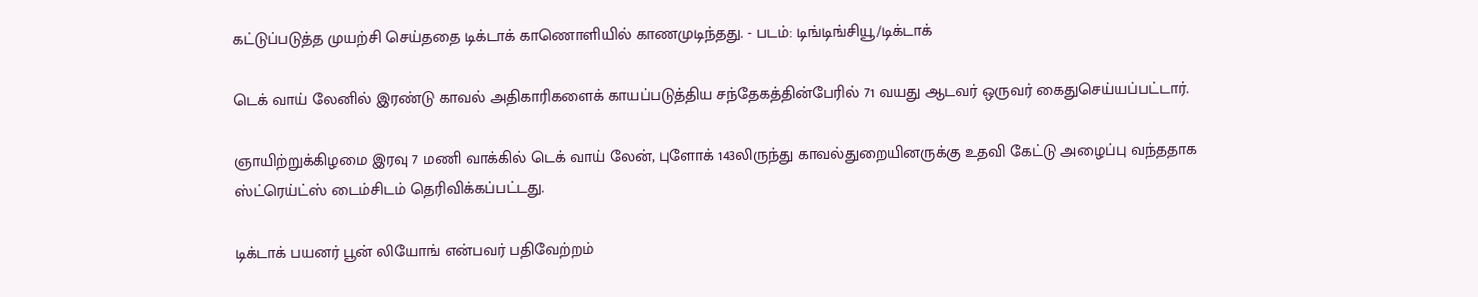கட்டுப்படுத்த முயற்சி செய்ததை டிக்டாக் காணொளியில் காணமுடிந்தது. - படம்: டிங்டிங்சியூ/டிக்டாக்

டெக் வாய் லேனில் இரண்டு காவல் அதிகாரிகளைக் காயப்படுத்திய சந்தேகத்தின்பேரில் 71 வயது ஆடவர் ஒருவர் கைதுசெய்யப்பட்டார்.

ஞாயிற்றுக்கிழமை இரவு 7 மணி வாக்கில் டெக் வாய் லேன், புளோக் 143லிருந்து காவல்துறையினருக்கு உதவி கேட்டு அழைப்பு வந்ததாக ஸ்ட்ரெய்ட்ஸ் டைம்சிடம் தெரிவிக்கப்பட்டது.

டிக்டாக் பயனர் பூன் லியோங் என்பவர் பதிவேற்றம்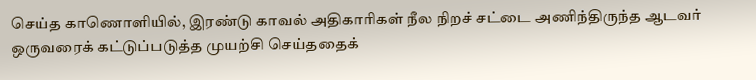செய்த காணொளியில், இரண்டு காவல் அதிகாரிகள் நீல நிறச் சட்டை அணிந்திருந்த ஆடவர் ஒருவரைக் கட்டுப்படுத்த முயற்சி செய்ததைக்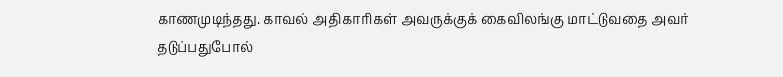காணமுடிந்தது. காவல் அதிகாரிகள் அவருக்குக் கைவிலங்கு மாட்டுவதை அவர் தடுப்பதுபோல்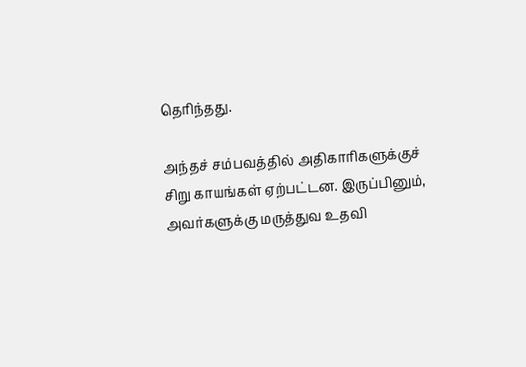தெரிந்தது.

அந்தச் சம்பவத்தில் அதிகாரிகளுக்குச் சிறு காயங்கள் ஏற்பட்டன. இருப்பினும், அவர்களுக்கு மருத்துவ உதவி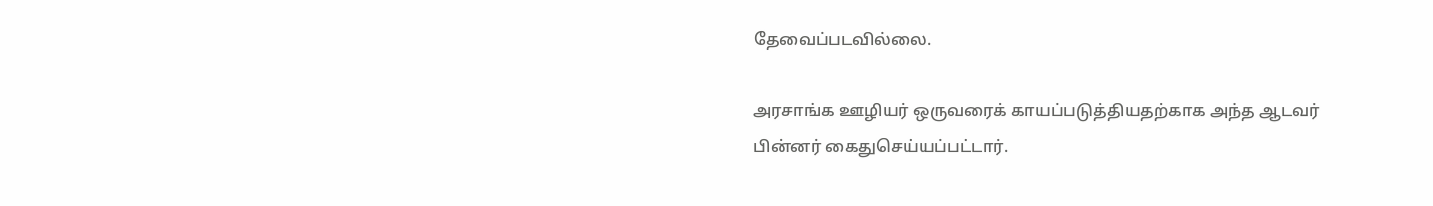தேவைப்படவில்லை.

அரசாங்க ஊழியர் ஒருவரைக் காயப்படுத்தியதற்காக அந்த ஆடவர் பின்னர் கைதுசெய்யப்பட்டார்.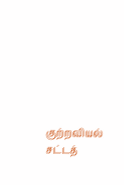குற்றவியல் சட்டத்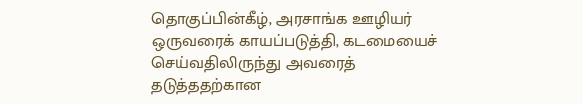தொகுப்பின்கீழ், அரசாங்க ஊழியர் ஒருவரைக் காயப்படுத்தி, கடமையைச் செய்வதிலிருந்து அவரைத் தடுத்ததற்கான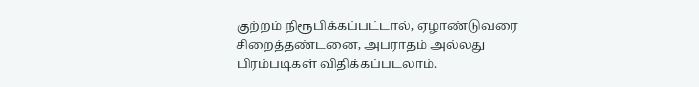குற்றம் நிரூபிக்கப்பட்டால், ஏழாண்டுவரை சிறைத்தண்டனை, அபராதம் அல்லது பிரம்படிகள் விதிக்கப்படலாம்.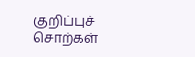குறிப்புச் சொற்கள்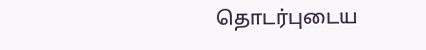தொடர்புடைய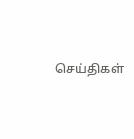செய்திகள்